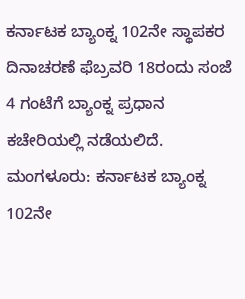ಕರ್ನಾಟಕ ಬ್ಯಾಂಕ್ನ 102ನೇ ಸ್ಥಾಪಕರ ದಿನಾಚರಣೆ ಫೆಬ್ರವರಿ 18ರಂದು ಸಂಜೆ 4 ಗಂಟೆಗೆ ಬ್ಯಾಂಕ್ನ ಪ್ರಧಾನ ಕಚೇರಿಯಲ್ಲಿ ನಡೆಯಲಿದೆ.
ಮಂಗಳೂರು: ಕರ್ನಾಟಕ ಬ್ಯಾಂಕ್ನ 102ನೇ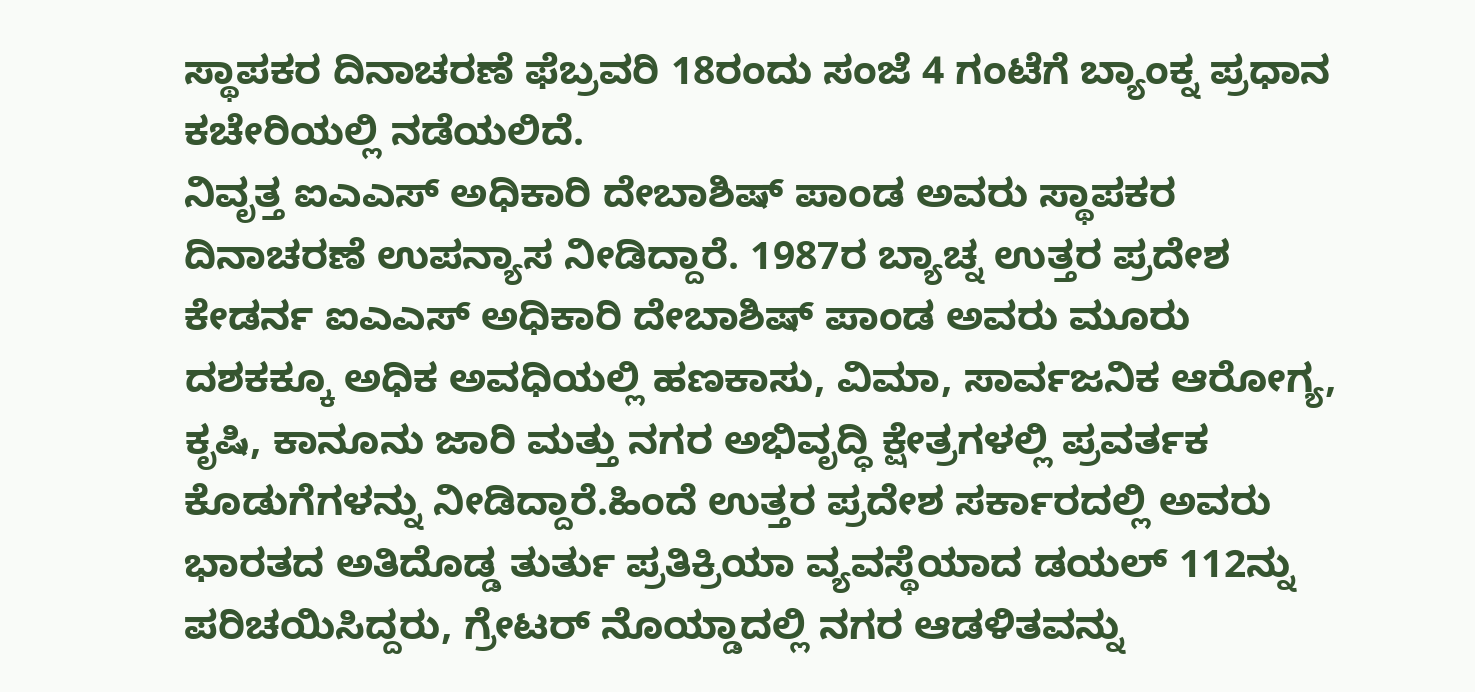ಸ್ಥಾಪಕರ ದಿನಾಚರಣೆ ಫೆಬ್ರವರಿ 18ರಂದು ಸಂಜೆ 4 ಗಂಟೆಗೆ ಬ್ಯಾಂಕ್ನ ಪ್ರಧಾನ ಕಚೇರಿಯಲ್ಲಿ ನಡೆಯಲಿದೆ.
ನಿವೃತ್ತ ಐಎಎಸ್ ಅಧಿಕಾರಿ ದೇಬಾಶಿಷ್ ಪಾಂಡ ಅವರು ಸ್ಥಾಪಕರ ದಿನಾಚರಣೆ ಉಪನ್ಯಾಸ ನೀಡಿದ್ದಾರೆ. 1987ರ ಬ್ಯಾಚ್ನ ಉತ್ತರ ಪ್ರದೇಶ ಕೇಡರ್ನ ಐಎಎಸ್ ಅಧಿಕಾರಿ ದೇಬಾಶಿಷ್ ಪಾಂಡ ಅವರು ಮೂರು ದಶಕಕ್ಕೂ ಅಧಿಕ ಅವಧಿಯಲ್ಲಿ ಹಣಕಾಸು, ವಿಮಾ, ಸಾರ್ವಜನಿಕ ಆರೋಗ್ಯ, ಕೃಷಿ, ಕಾನೂನು ಜಾರಿ ಮತ್ತು ನಗರ ಅಭಿವೃದ್ಧಿ ಕ್ಷೇತ್ರಗಳಲ್ಲಿ ಪ್ರವರ್ತಕ ಕೊಡುಗೆಗಳನ್ನು ನೀಡಿದ್ದಾರೆ.ಹಿಂದೆ ಉತ್ತರ ಪ್ರದೇಶ ಸರ್ಕಾರದಲ್ಲಿ ಅವರು ಭಾರತದ ಅತಿದೊಡ್ಡ ತುರ್ತು ಪ್ರತಿಕ್ರಿಯಾ ವ್ಯವಸ್ಥೆಯಾದ ಡಯಲ್ 112ನ್ನು ಪರಿಚಯಿಸಿದ್ದರು, ಗ್ರೇಟರ್ ನೊಯ್ಡಾದಲ್ಲಿ ನಗರ ಆಡಳಿತವನ್ನು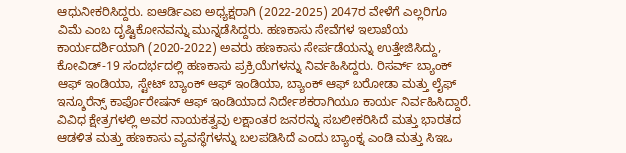ಆಧುನೀಕರಿಸಿದ್ದರು. ಐಆರ್ಡಿಎಐ ಅಧ್ಯಕ್ಷರಾಗಿ (2022-2025) 2047ರ ವೇಳೆಗೆ ಎಲ್ಲರಿಗೂ ವಿಮೆ ಎಂಬ ದೃಷ್ಟಿಕೋನವನ್ನು ಮುನ್ನಡೆಸಿದ್ದರು. ಹಣಕಾಸು ಸೇವೆಗಳ ಇಲಾಖೆಯ ಕಾರ್ಯದರ್ಶಿಯಾಗಿ (2020-2022) ಅವರು ಹಣಕಾಸು ಸೇರ್ಪಡೆಯನ್ನು ಉತ್ತೇಜಿಸಿದ್ದು, ಕೋವಿಡ್-19 ಸಂದರ್ಭದಲ್ಲಿ ಹಣಕಾಸು ಪ್ರಕ್ರಿಯೆಗಳನ್ನು ನಿರ್ವಹಿಸಿದ್ದರು. ರಿಸರ್ವ್ ಬ್ಯಾಂಕ್ ಆಫ್ ಇಂಡಿಯಾ, ಸ್ಟೇಟ್ ಬ್ಯಾಂಕ್ ಆಫ್ ಇಂಡಿಯಾ, ಬ್ಯಾಂಕ್ ಆಫ್ ಬರೋಡಾ ಮತ್ತು ಲೈಫ್ ಇನ್ಶೂರೆನ್ಸ್ ಕಾರ್ಪೊರೇಷನ್ ಆಫ್ ಇಂಡಿಯಾದ ನಿರ್ದೇಶಕರಾಗಿಯೂ ಕಾರ್ಯ ನಿರ್ವಹಿಸಿದ್ದಾರೆ. ವಿವಿಧ ಕ್ಷೇತ್ರಗಳಲ್ಲಿ ಅವರ ನಾಯಕತ್ವವು ಲಕ್ಷಾಂತರ ಜನರನ್ನು ಸಬಲೀಕರಿಸಿದೆ ಮತ್ತು ಭಾರತದ ಆಡಳಿತ ಮತ್ತು ಹಣಕಾಸು ವ್ಯವಸ್ಥೆಗಳನ್ನು ಬಲಪಡಿಸಿದೆ ಎಂದು ಬ್ಯಾಂಕ್ನ ಎಂಡಿ ಮತ್ತು ಸಿಇಒ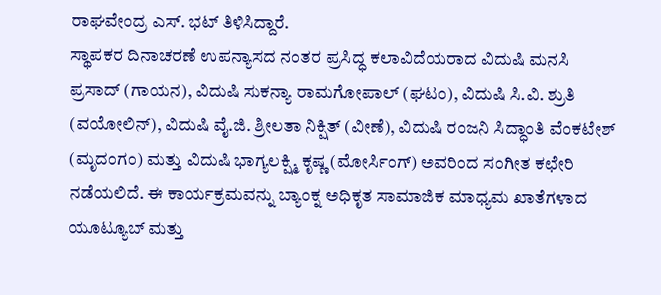ರಾಘವೇಂದ್ರ ಎಸ್. ಭಟ್ ತಿಳಿಸಿದ್ದಾರೆ.
ಸ್ಥಾಪಕರ ದಿನಾಚರಣೆ ಉಪನ್ಯಾಸದ ನಂತರ ಪ್ರಸಿದ್ಧ ಕಲಾವಿದೆಯರಾದ ವಿದುಷಿ ಮನಸಿ ಪ್ರಸಾದ್ (ಗಾಯನ), ವಿದುಷಿ ಸುಕನ್ಯಾ ರಾಮಗೋಪಾಲ್ (ಘಟಂ), ವಿದುಷಿ ಸಿ.ವಿ. ಶ್ರುತಿ (ವಯೋಲಿನ್), ವಿದುಷಿ ವೈ.ಜಿ. ಶ್ರೀಲತಾ ನಿಕ್ಷಿತ್ (ವೀಣೆ), ವಿದುಷಿ ರಂಜನಿ ಸಿದ್ಧಾಂತಿ ವೆಂಕಟೇಶ್ (ಮೃದಂಗಂ) ಮತ್ತು ವಿದುಷಿ ಭಾಗ್ಯಲಕ್ಷ್ಮಿ ಕೃಷ್ಣ (ಮೋರ್ಸಿಂಗ್) ಅವರಿಂದ ಸಂಗೀತ ಕಛೇರಿ ನಡೆಯಲಿದೆ. ಈ ಕಾರ್ಯಕ್ರಮವನ್ನು ಬ್ಯಾಂಕ್ನ ಅಧಿಕೃತ ಸಾಮಾಜಿಕ ಮಾಧ್ಯಮ ಖಾತೆಗಳಾದ ಯೂಟ್ಯೂಬ್ ಮತ್ತು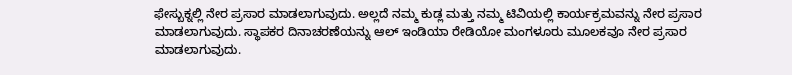ಫೇಸ್ಬುಕ್ನಲ್ಲಿ ನೇರ ಪ್ರಸಾರ ಮಾಡಲಾಗುವುದು. ಅಲ್ಲದೆ ನಮ್ಮ ಕುಡ್ಲ ಮತ್ತು ನಮ್ಮ ಟಿವಿಯಲ್ಲಿ ಕಾರ್ಯಕ್ರಮವನ್ನು ನೇರ ಪ್ರಸಾರ ಮಾಡಲಾಗುವುದು. ಸ್ಥಾಪಕರ ದಿನಾಚರಣೆಯನ್ನು ಆಲ್ ಇಂಡಿಯಾ ರೇಡಿಯೋ ಮಂಗಳೂರು ಮೂಲಕವೂ ನೇರ ಪ್ರಸಾರ ಮಾಡಲಾಗುವುದು.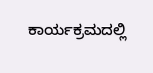ಕಾರ್ಯಕ್ರಮದಲ್ಲಿ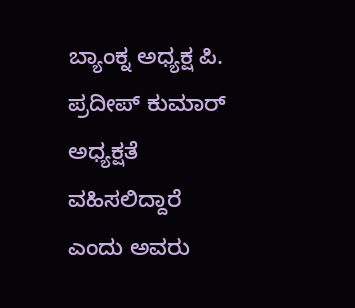ಬ್ಯಾಂಕ್ನ ಅಧ್ಯಕ್ಷ ಪಿ. ಪ್ರದೀಪ್ ಕುಮಾರ್ ಅಧ್ಯಕ್ಷತೆ ವಹಿಸಲಿದ್ದಾರೆ ಎಂದು ಅವರು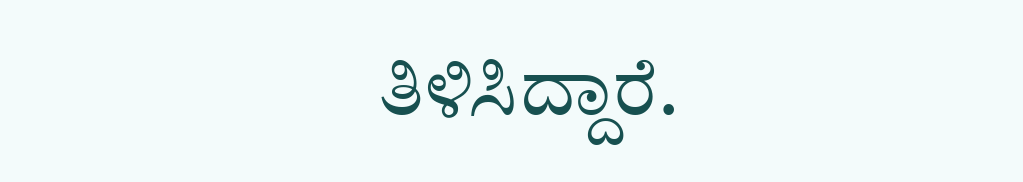ತಿಳಿಸಿದ್ದಾರೆ.